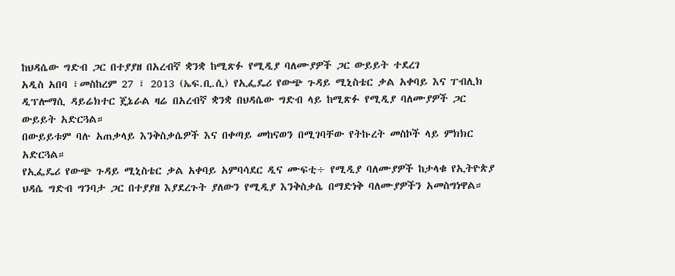ከህዳሴው ግድብ ጋር በተያያዘ በአረብኛ ቋንቋ ከሚጽፉ የሚዲያ ባለሙያዎች ጋር ውይይት ተደረገ
አዲስ አበባ ፣መስከረም 27 ፣ 2013 (ኤፍ.ቢ.ሲ) የኢፌዴሪ የውጭ ጉዳይ ሚኒስቴር ቃል አቀባይ እና ፐብሊክ ዲፕሎማሲ ዳይሬክተር ጄኔራል ዛሬ በአረብኛ ቋንቋ በህዳሴው ግድብ ላይ ከሚጽፉ የሚዲያ ባለሙያዎች ጋር ውይይት አድርጓል።
በውይይቱም ባሉ አጠቃላይ እንቅስቃሴዎች እና በቀጣይ መከናወን በሚገባቸው የትኩረት መስኮች ላይ ምክክር አድርጓል።
የኢፌዴሪ የውጭ ጉዳይ ሚኒስቴር ቃል አቀባይ አምባሳደር ዲና ሙፍቲ÷ የሚዲያ ባለሙያዎች ከታላቁ የኢትዮጵያ ህዳሴ ግድብ ግንባታ ጋር በተያያዘ እያደረጉት ያለውን የሚዲያ እንቅስቃሴ በማድነቅ ባለሙያዎችን አመስግነዋል።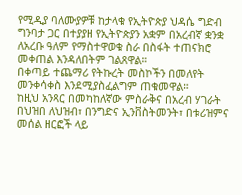የሚዲያ ባለሙያዎቹ ከታላቁ የኢትዮጵያ ህዳሴ ግድብ ግንባታ ጋር በተያያዘ የኢትዮጵያን አቋም በአረብኛ ቋንቋ ለአረቡ ዓለም የማስተዋወቁ ስራ በስፋት ተጠናክሮ መቀጠል እንዳለበትም ገልጸዋል።
በቀጣይ ተጨማሪ የትኩረት መስኮችን በመለየት መንቀሳቀስ እንደሚያስፈልግም ጠቁመዋል።
ከዚህ አንጻር በመካከለኛው ምስራቅና በአረብ ሃገራት በህዝበ ለህዝብ፣ በንግድና ኢንቨስትመንት፣ በቱሪዝምና መሰል ዘርፎች ላይ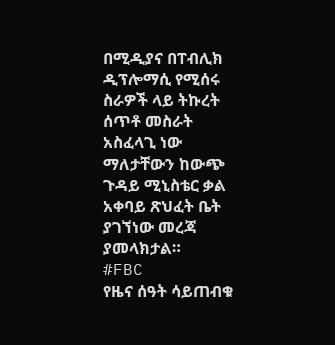በሚዲያና በፐብሊክ ዲፕሎማሲ የሚሰሩ ስራዎች ላይ ትኩረት ሰጥቶ መስራት አስፈላጊ ነው ማለታቸውን ከውጭ ጉዳይ ሚኒስቴር ቃል አቀባይ ጽህፈት ቤት ያገኘነው መረጃ ያመላክታል።
#FBC
የዜና ሰዓት ሳይጠብቁ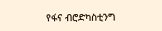የፋና ብሮድካስቲንግ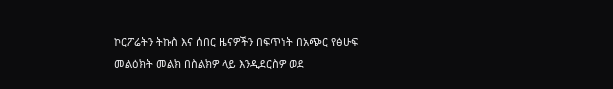ኮርፖሬትን ትኩስ እና ሰበር ዜናዎችን በፍጥነት በአጭር የፅሁፍ መልዕክት መልክ በስልክዎ ላይ እንዲደርስዎ ወደ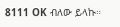8111 OK ብለው ይላኩ።